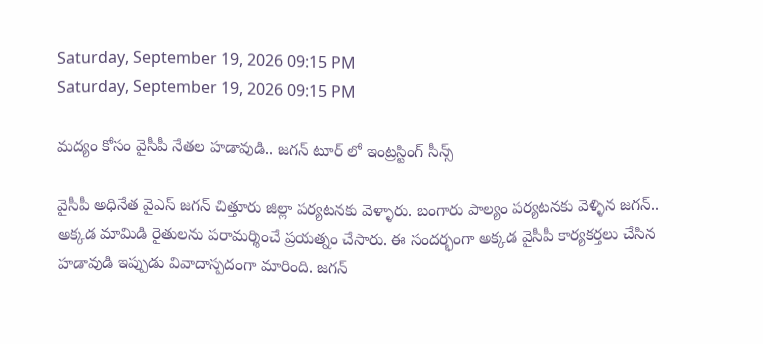Saturday, September 19, 2026 09:15 PM
Saturday, September 19, 2026 09:15 PM

మద్యం కోసం వైసీపీ నేతల హడావుడి.. జగన్ టూర్ లో ఇంట్రస్టింగ్ సీన్స్

వైసీపీ అధినేత వైఎస్ జగన్ చిత్తూరు జిల్లా పర్యటనకు వెళ్ళారు. బంగారు పాల్యం పర్యటనకు వెళ్ళిన జగన్.. అక్కడ మామిడి రైతులను పరామర్శించే ప్రయత్నం చేసారు. ఈ సందర్భంగా అక్కడ వైసీపీ కార్యకర్తలు చేసిన హడావుడి ఇప్పుడు వివాదాస్పదంగా మారింది. జగన్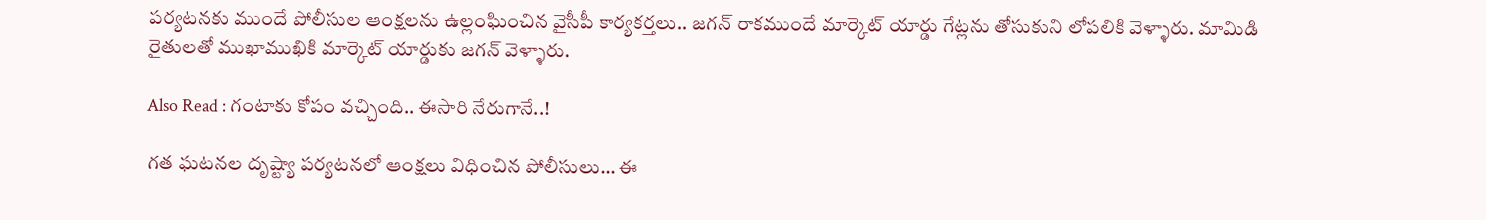పర్యటనకు ముందే పోలీసుల ఆంక్షలను ఉల్లంఘించిన వైసీపీ కార్యకర్తలు.. జగన్ రాకముందే మార్కెట్ యార్డు గేట్లను తోసుకుని లోపలికి వెళ్ళారు. మామిడి రైతులతో ముఖాముఖికి మార్కెట్ యార్డుకు జగన్ వెళ్ళారు.

Also Read : గంటాకు కోపం వచ్చింది.. ఈసారి నేరుగానే..!

గత ఘటనల దృష్ట్యా పర్యటనలో ఆంక్షలు విధించిన పోలీసులు… ఈ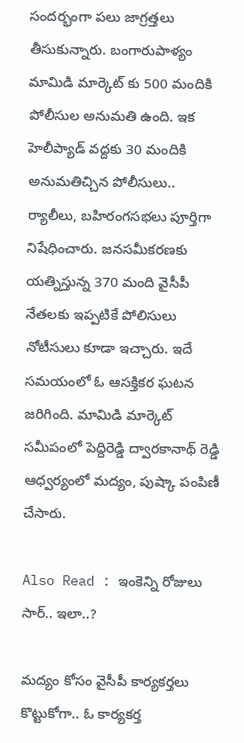సందర్భంగా పలు జాగ్రత్తలు తీసుకున్నారు. బంగారుపాళ్యం మామిడి మార్కెట్‍ కు 500 మందికి పోలీసుల అనుమతి ఉంది. ఇక హెలీప్యాడ్ వద్దకు 30 మందికి అనుమతిచ్చిన పోలీసులు.. ర్యాలీలు, బహిరంగసభలు పూర్తిగా నిషేధించారు. జనసమీకరణకు యత్నిస్తున్న 370 మంది వైసీపీ నేతలకు ఇప్పటికే పోలిసులు నోటీసులు కూడా ఇచ్చారు. ఇదే సమయంలో ఓ ఆసక్తికర ఘటన జరిగింది. మామిడి మార్కెట్ సమీపంలో పెద్దిరెడ్డి ద్వారకానాథ్ రెడ్డి ఆధ్వర్యంలో మద్యం, పుష్కా పంపిణీ చేసారు.

Also Read : ఇంకెన్ని రోజులు సార్.. ఇలా..?

మద్యం కోసం వైసీపీ కార్యకర్తలు కొట్టుకోగా.. ఓ కార్యకర్త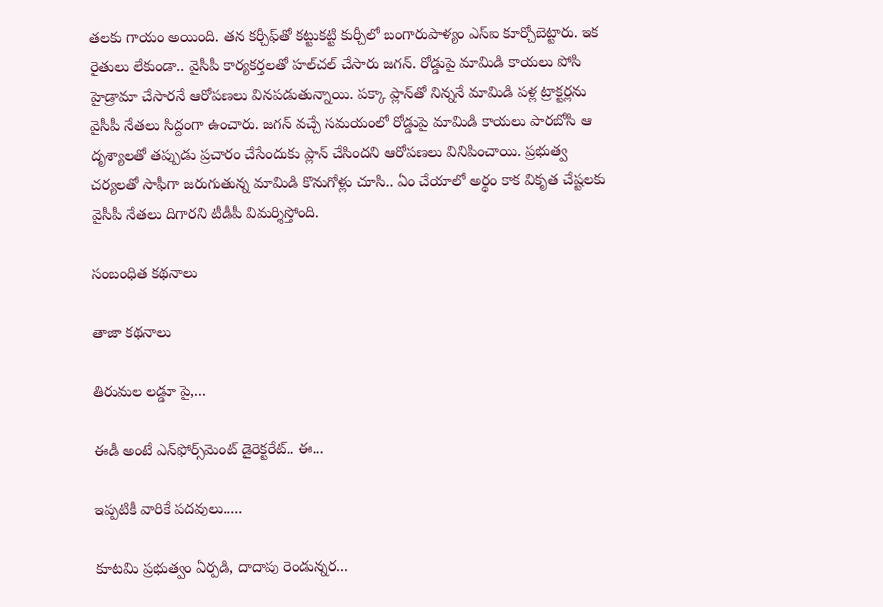తలకు గాయం అయింది. తన కర్చీఫ్‌తో కట్టుకట్టి కుర్చీలో బంగారుపాళ్యం ఎస్ఐ కూర్చోబెట్టారు. ఇక రైతులు లేకుండా.. వైసీపీ కార్యకర్తలతో హల్‍చల్ చేసారు జగన్. రోడ్డుపై మామిడి కాయలు పోసి హైడ్రామా చేసారనే ఆరోపణలు వినపడుతున్నాయి. పక్కా ప్లాన్‍తో నిన్ననే మామిడి పళ్ల ట్రాక్టర్లను వైసీపీ నేతలు సిద్దంగా ఉంచారు. జగన్ వచ్చే సమయంలో రోడ్డుపై మామిడి కాయలు పారబోసి ఆ దృశ్యాలతో తప్పుడు ప్రచారం చేసేందుకు ప్లాన్ చేసిందని ఆరోపణలు వినిపించాయి. ప్రభుత్వ చర్యలతో సాఫీగా జరుగుతున్న మామిడి కొనుగోళ్లు చూసి.. ఏం చేయాలో అర్థం కాక వికృత చేష్టలకు వైసీపీ నేతలు దిగారని టీడీపీ విమర్శిస్తోంది.

సంబంధిత కథనాలు

తాజా కథనాలు

తిరుమల లడ్డూ పై,...

ఈడీ అంటే ఎన్‌ఫోర్స్‌మెంట్‌ డైరెక్టరేట్‌.. ఈ...

ఇప్పటికీ వారికే పదవులు.....

కూటమి ప్రభుత్వం ఏర్పడి, దాదాపు రెండున్నర...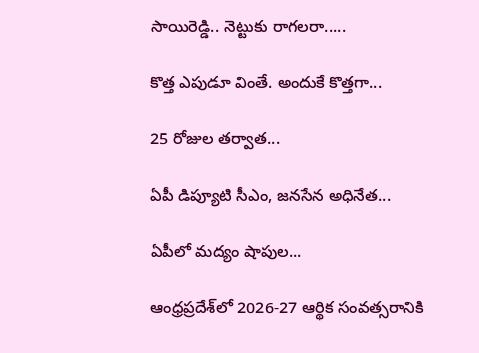సాయిరెడ్డి.. నెట్టుకు రాగలరా.....

కొత్త ఎపుడూ వింతే. అందుకే కొత్తగా...

25 రోజుల తర్వాత...

ఏపీ డిప్యూటి సీఎం, జనసేన అధినేత...

ఏపీలో మద్యం షాపుల...

ఆంధ్రప్రదేశ్‌లో 2026-27 ఆర్థిక సంవత్సరానికి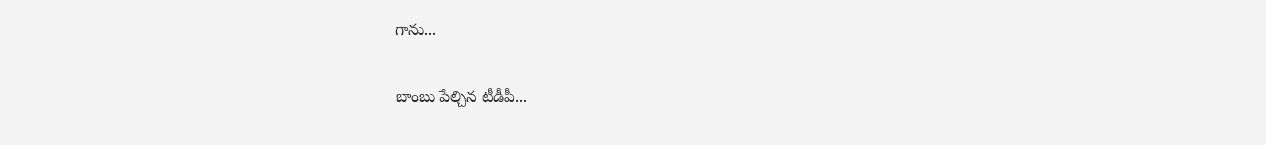గాను...

బాంబు పేల్చిన టీడీపీ...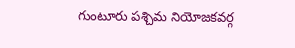గుంటూరు పశ్చిమ నియోజకవర్గ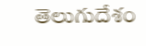తెలుగుదేశం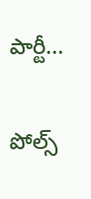పార్టీ...

పోల్స్